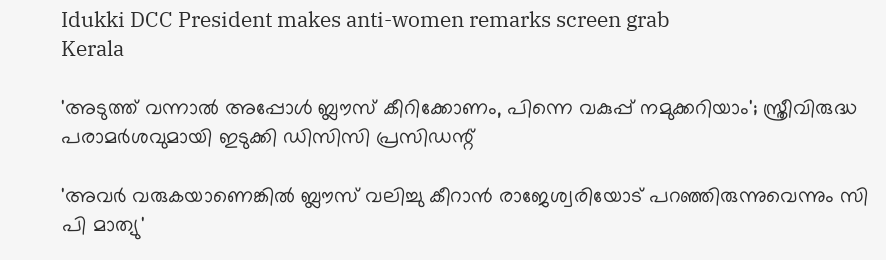Idukki DCC President makes anti-women remarks screen grab
Kerala

'അടുത്ത് വന്നാല്‍ അപ്പോള്‍ ബ്ലൗസ് കീറിക്കോണം, പിന്നെ വകുപ്പ് നമുക്കറിയാം'; സ്ത്രീവിരുദ്ധ പരാമര്‍ശവുമായി ഇടുക്കി ഡിസിസി പ്രസിഡന്റ്

'അവര്‍ വരുകയാണെങ്കില്‍ ബ്ലൗസ് വലിച്ചു കീറാന്‍ രാജേശ്വരിയോട് പറഞ്ഞിരുന്നുവെന്നും സി പി മാത്യു'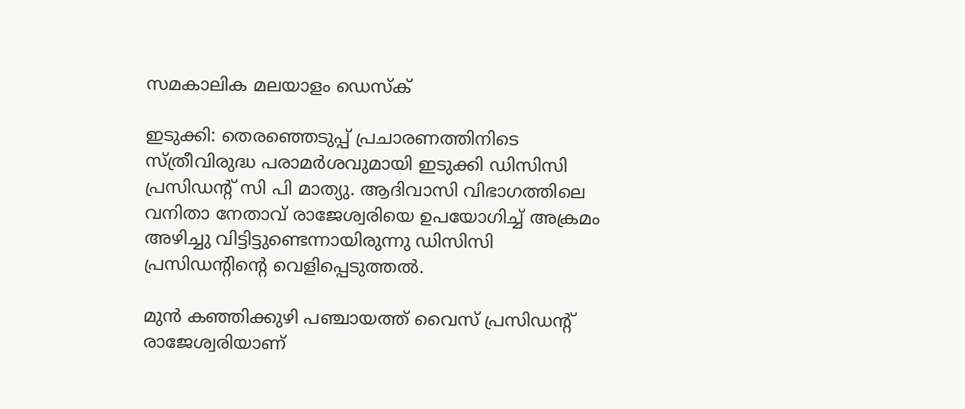സമകാലിക മലയാളം ഡെസ്ക്

ഇടുക്കി: തെരഞ്ഞെടുപ്പ് പ്രചാരണത്തിനിടെ സ്ത്രീവിരുദ്ധ പരാമര്‍ശവുമായി ഇടുക്കി ഡിസിസി പ്രസിഡന്റ് സി പി മാത്യു. ആദിവാസി വിഭാഗത്തിലെ വനിതാ നേതാവ് രാജേശ്വരിയെ ഉപയോഗിച്ച് അക്രമം അഴിച്ചു വിട്ടിട്ടുണ്ടെന്നായിരുന്നു ഡിസിസി പ്രസിഡന്റിന്റെ വെളിപ്പെടുത്തല്‍.

മുന്‍ കഞ്ഞിക്കുഴി പഞ്ചായത്ത് വൈസ് പ്രസിഡന്റ് രാജേശ്വരിയാണ്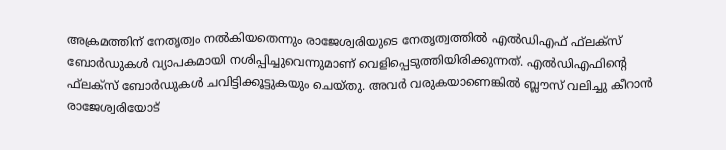അക്രമത്തിന് നേതൃത്വം നല്‍കിയതെന്നും രാജേശ്വരിയുടെ നേതൃത്വത്തില്‍ എല്‍ഡിഎഫ് ഫ്‌ലക്‌സ് ബോര്‍ഡുകള്‍ വ്യാപകമായി നശിപ്പിച്ചുവെന്നുമാണ് വെളിപ്പെടുത്തിയിരിക്കുന്നത്. എല്‍ഡിഎഫിന്റെ ഫ്‌ലക്‌സ് ബോര്‍ഡുകള്‍ ചവിട്ടിക്കൂട്ടുകയും ചെയ്തു. അവര്‍ വരുകയാണെങ്കില്‍ ബ്ലൗസ് വലിച്ചു കീറാന്‍ രാജേശ്വരിയോട്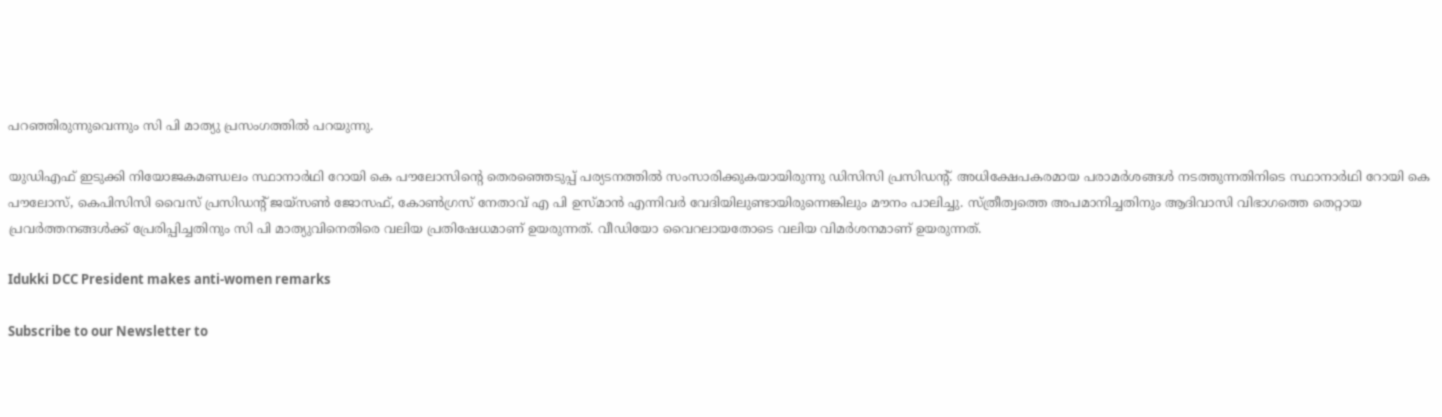പറഞ്ഞിരുന്നുവെന്നും സി പി മാത്യു പ്രസംഗത്തില്‍ പറയുന്നു.

യുഡിഎഫ് ഇടുക്കി നിയോജകമണ്ഡലം സ്ഥാനാര്‍ഥി റോയി കെ പൗലോസിന്റെ തെരഞ്ഞെടുപ്പ് പര്യടനത്തില്‍ സംസാരിക്കുകയായിരുന്നു ഡിസിസി പ്രസിഡന്റ്. അധിക്ഷേപകരമായ പരാമര്‍ശങ്ങള്‍ നടത്തുന്നതിനിടെ സ്ഥാനാര്‍ഥി റോയി കെ പൗലോസ്, കെപിസിസി വൈസ് പ്രസിഡന്റ് ജയ്സണ്‍ ജോസഫ്, കോണ്‍ഗ്രസ് നേതാവ് എ പി ഉസ്മാന്‍ എന്നിവര്‍ വേദിയിലുണ്ടായിരുന്നെങ്കിലും മൗനം പാലിച്ചു. സ്ത്രീത്വത്തെ അപമാനിച്ചതിനും ആദിവാസി വിഭാഗത്തെ തെറ്റായ പ്രവര്‍ത്തനങ്ങള്‍ക്ക് പ്രേരിപ്പിച്ചതിനും സി പി മാത്യുവിനെതിരെ വലിയ പ്രതിഷേധമാണ് ഉയരുന്നത്. വീഡിയോ വൈറലായതോടെ വലിയ വിമര്‍ശനമാണ് ഉയരുന്നത്.

Idukki DCC President makes anti-women remarks

Subscribe to our Newsletter to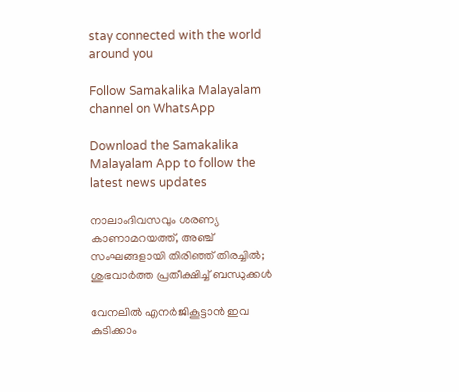stay connected with the world around you

Follow Samakalika Malayalam channel on WhatsApp

Download the Samakalika Malayalam App to follow the latest news updates

നാലാംദിവസവും ശരണ്യ കാണാമറയത്ത്, അഞ്ച് സംഘങ്ങളായി തിരിഞ്ഞ് തിരച്ചില്‍; ശുഭവാര്‍ത്ത പ്രതീക്ഷിച്ച് ബന്ധുക്കള്‍

വേനലിൽ എനർജികൂട്ടാൻ ഇവ കുടിക്കാം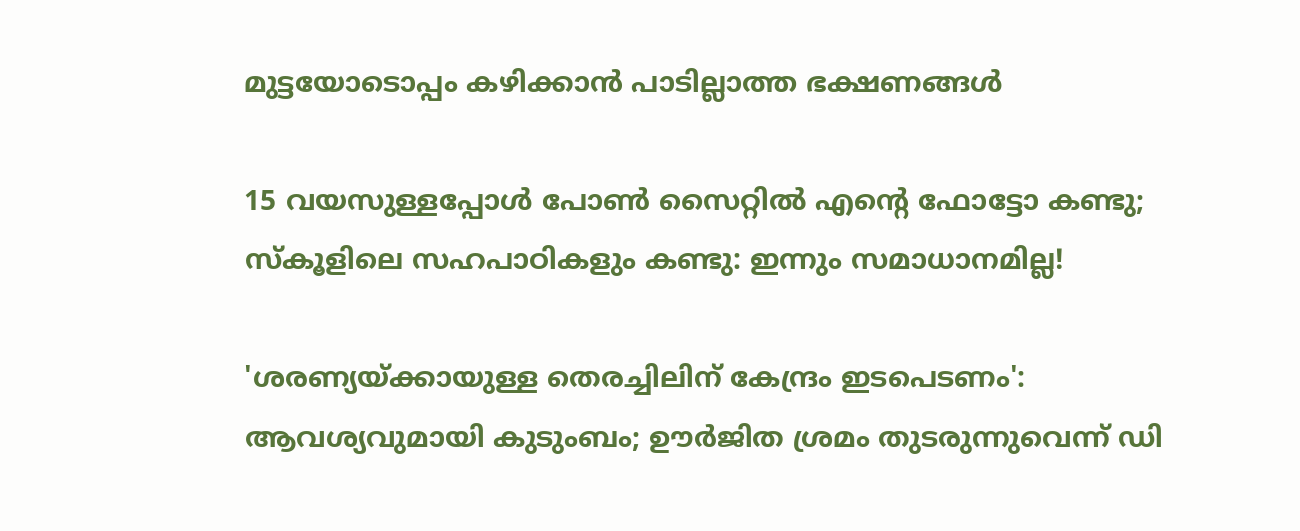മുട്ടയോടൊപ്പം കഴിക്കാൻ പാടില്ലാത്ത ഭക്ഷണങ്ങൾ

15 വയസുള്ളപ്പോള്‍ പോണ്‍ സൈറ്റില്‍ എന്റെ ഫോട്ടോ കണ്ടു; സ്‌കൂളിലെ സഹപാഠികളും കണ്ടു: ഇന്നും സമാധാനമില്ല!

'ശരണ്യയ്ക്കായുള്ള തെരച്ചിലിന് കേന്ദ്രം ഇടപെടണം': ആവശ്യവുമായി കുടുംബം; ഊര്‍ജിത ശ്രമം തുടരുന്നുവെന്ന് ഡി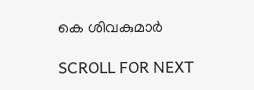കെ ശിവകുമാര്‍

SCROLL FOR NEXT